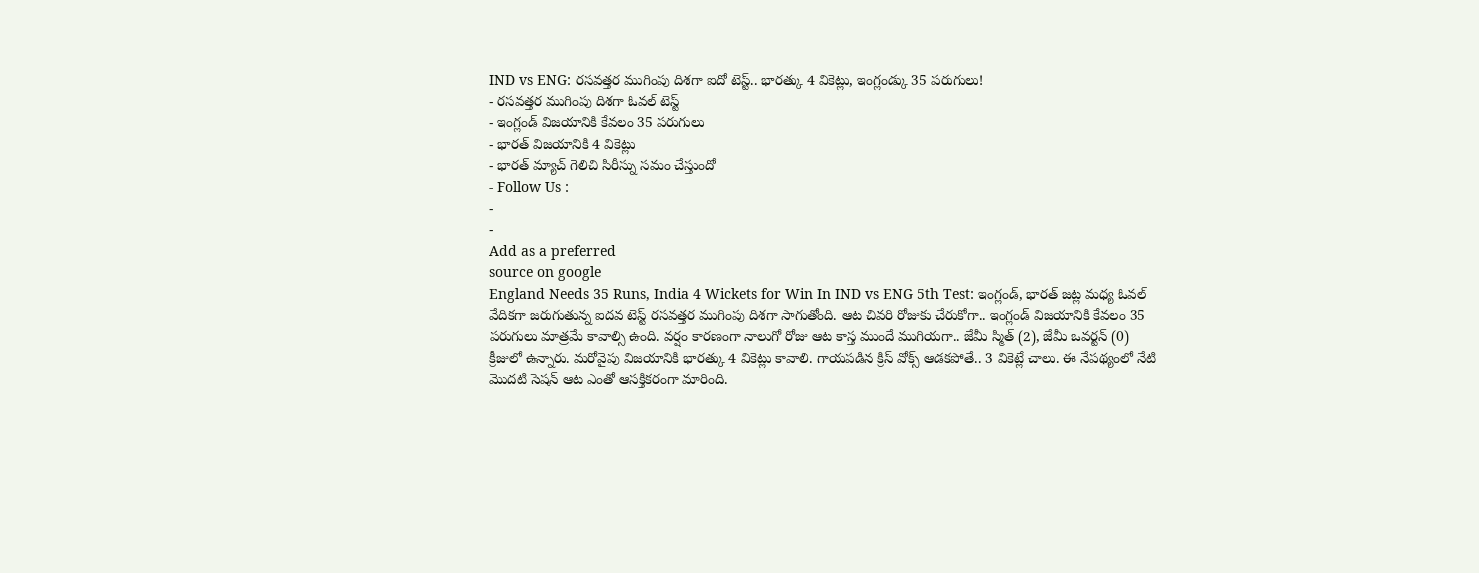IND vs ENG: రసవత్తర ముగింపు దిశగా ఐదో టెస్ట్.. భారత్కు 4 వికెట్లు, ఇంగ్లండ్కు 35 పరుగులు!
- రసవత్తర ముగింపు దిశగా ఓవల్ టెస్ట్
- ఇంగ్లండ్ విజయానికి కేవలం 35 పరుగులు
- భారత్ విజయానికి 4 వికెట్లు
- భారత్ మ్యాచ్ గెలిచి సిరీస్ను సమం చేస్తుందో
- Follow Us :
-
-
Add as a preferred
source on google
England Needs 35 Runs, India 4 Wickets for Win In IND vs ENG 5th Test: ఇంగ్లండ్, భారత్ జట్ల మధ్య ఓవల్ వేదికగా జరుగుతున్న ఐదవ టెస్ట్ రసవత్తర ముగింపు దిశగా సాగుతోంది. ఆట చివరి రోజుకు చేరుకోగా.. ఇంగ్లండ్ విజయానికి కేవలం 35 పరుగులు మాత్రమే కావాల్సి ఉంది. వర్షం కారణంగా నాలుగో రోజు ఆట కాస్త ముందే ముగియగా.. జేమీ స్మిత్ (2), జేమీ ఒవర్టన్ (0) క్రీజులో ఉన్నారు. మరోవైపు విజయానికి భారత్కు 4 వికెట్లు కావాలి. గాయపడిన క్రిస్ వోక్స్ ఆడకపోతే.. 3 వికెట్లే చాలు. ఈ నేపథ్యంలో నేటి మొదటి సెషన్ ఆట ఎంతో ఆసక్తికరంగా మారింది.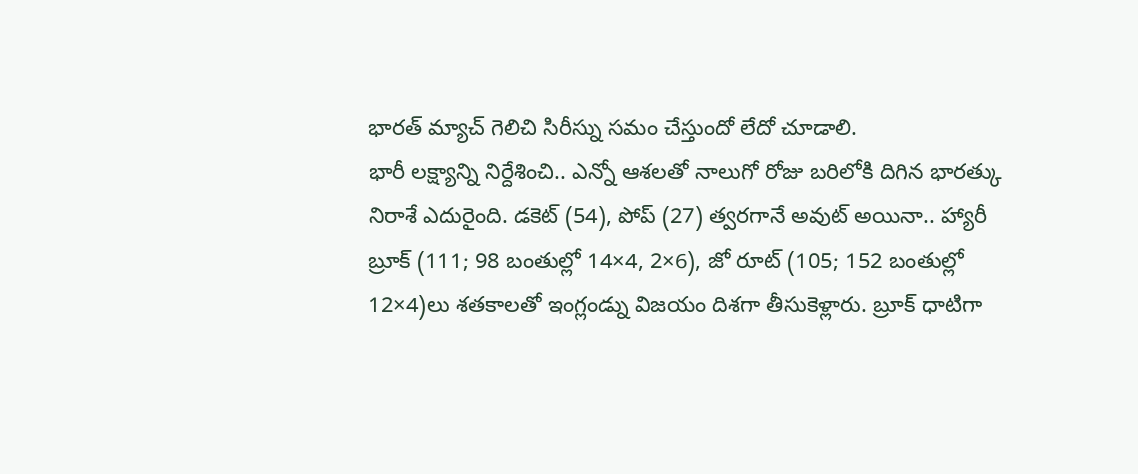భారత్ మ్యాచ్ గెలిచి సిరీస్ను సమం చేస్తుందో లేదో చూడాలి.
భారీ లక్ష్యాన్ని నిర్దేశించి.. ఎన్నో ఆశలతో నాలుగో రోజు బరిలోకి దిగిన భారత్కు నిరాశే ఎదురైంది. డకెట్ (54), పోప్ (27) త్వరగానే అవుట్ అయినా.. హ్యారీ బ్రూక్ (111; 98 బంతుల్లో 14×4, 2×6), జో రూట్ (105; 152 బంతుల్లో 12×4)లు శతకాలతో ఇంగ్లండ్ను విజయం దిశగా తీసుకెళ్లారు. బ్రూక్ ధాటిగా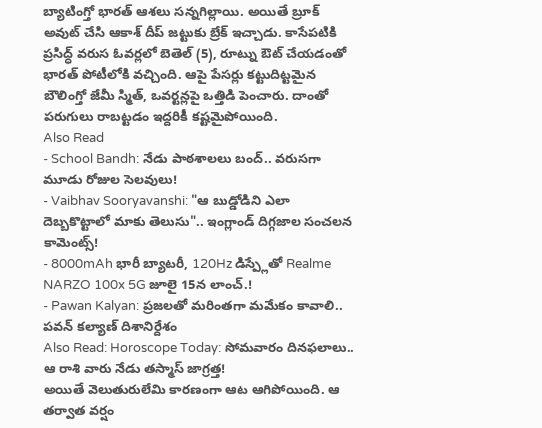బ్యాటింగ్తో భారత్ ఆశలు సన్నగిల్లాయి. అయితే బ్రూక్ అవుట్ చేసి ఆకాశ్ దీప్ జట్టుకు బ్రేక్ ఇచ్చాడు. కాసేపటికి ప్రసిద్ధ్ వరుస ఓవర్లలో బెతెల్ (5), రూట్ను ఔట్ చేయడంతో భారత్ పోటీలోకి వచ్చింది. ఆపై పేసర్లు కట్టుదిట్టమైన బౌలింగ్తో జేమీ స్మిత్, ఒవర్టన్లపై ఒత్తిడి పెంచారు. దాంతో పరుగులు రాబట్టడం ఇద్దరికీ కష్టమైపోయింది.
Also Read
- School Bandh: నేడు పాఠశాలలు బంద్.. వరుసగా మూడు రోజుల సెలవులు!
- Vaibhav Sooryavanshi: "ఆ బుడ్డోడిని ఎలా దెబ్బకొట్టాలో మాకు తెలుసు".. ఇంగ్లాండ్ దిగ్గజాల సంచలన కామెంట్స్!
- 8000mAh భారీ బ్యాటరీ, 120Hz డిస్ప్లేతో Realme NARZO 100x 5G జూలై 15న లాంచ్.!
- Pawan Kalyan: ప్రజలతో మరింతగా మమేకం కావాలి.. పవన్ కల్యాణ్ దిశానిర్దేశం
Also Read: Horoscope Today: సోమవారం దినఫలాలు.. ఆ రాశి వారు నేడు తస్మాస్ జాగ్రత్త!
అయితే వెలుతురులేమి కారణంగా ఆట ఆగిపోయింది. ఆ తర్వాత వర్షం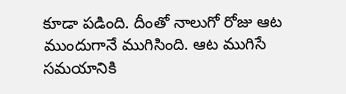కూడా పడింది. దీంతో నాలుగో రోజు ఆట ముందుగానే ముగిసింది. ఆట ముగిసే సమయానికి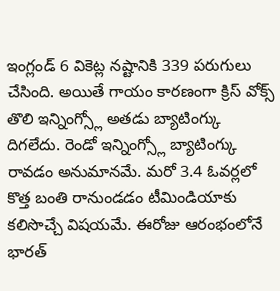ఇంగ్లండ్ 6 వికెట్ల నష్టానికి 339 పరుగులు చేసింది. అయితే గాయం కారణంగా క్రిస్ వోక్స్ తొలి ఇన్నింగ్స్లో అతడు బ్యాటింగ్కు దిగలేదు. రెండో ఇన్నింగ్స్లో బ్యాటింగ్కు రావడం అనుమానమే. మరో 3.4 ఓవర్లలో కొత్త బంతి రానుండడం టీమిండియాకు కలిసొచ్చే విషయమే. ఈరోజు ఆరంభంలోనే భారత్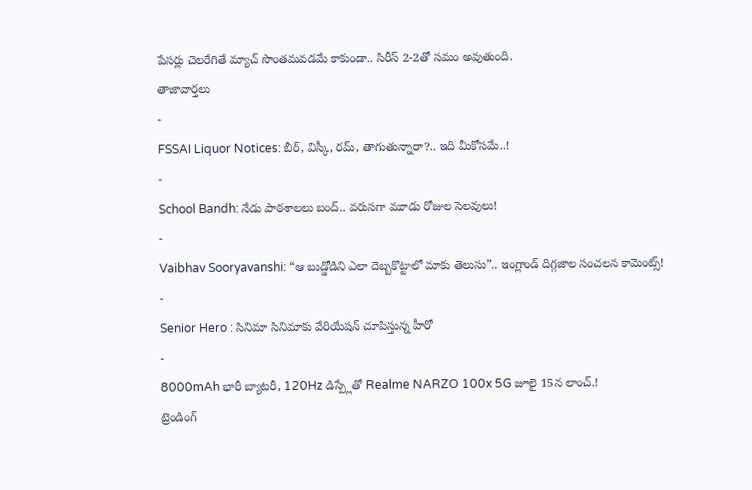పేసర్లు చెలరేగితే మ్యాచ్ సొంతమవడమే కాకుండా.. సిరీస్ 2-2తో సమం అవుతుంది.
తాజావార్తలు
-
FSSAI Liquor Notices: బీర్, విస్కీ, రమ్, తాగుతున్నారా?.. ఇది మీకోసమే..!
-
School Bandh: నేడు పాఠశాలలు బంద్.. వరుసగా మూడు రోజుల సెలవులు!
-
Vaibhav Sooryavanshi: “ఆ బుడ్డోడిని ఎలా దెబ్బకొట్టాలో మాకు తెలుసు”.. ఇంగ్లాండ్ దిగ్గజాల సంచలన కామెంట్స్!
-
Senior Hero : సినిమా సినిమాకు వేరియేషన్ చూపిస్తున్న హీరో
-
8000mAh భారీ బ్యాటరీ, 120Hz డిస్ప్లేతో Realme NARZO 100x 5G జూలై 15న లాంచ్.!
ట్రెండింగ్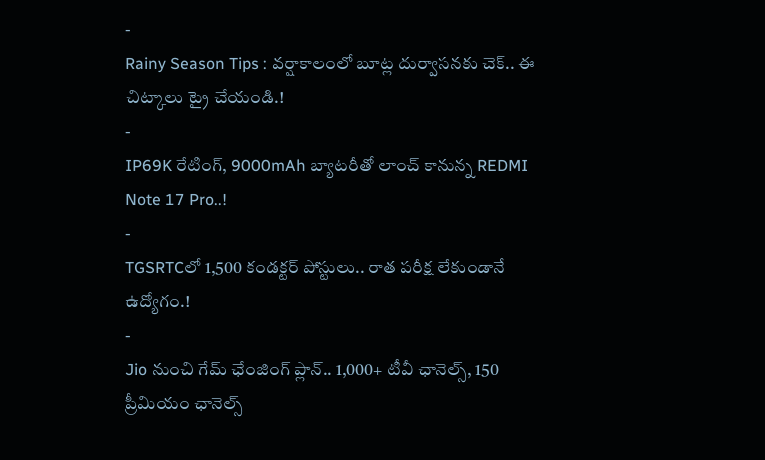-
Rainy Season Tips : వర్షాకాలంలో బూట్ల దుర్వాసనకు చెక్.. ఈ చిట్కాలు ట్రై చేయండి.!
-
IP69K రేటింగ్, 9000mAh బ్యాటరీతో లాంచ్ కానున్న REDMI Note 17 Pro..!
-
TGSRTCలో 1,500 కండక్టర్ పోస్టులు.. రాత పరీక్ష లేకుండానే ఉద్యోగం.!
-
Jio నుంచి గేమ్ ఛేంజింగ్ ప్లాన్.. 1,000+ టీవీ ఛానెల్స్, 150 ప్రీమియం ఛానెల్స్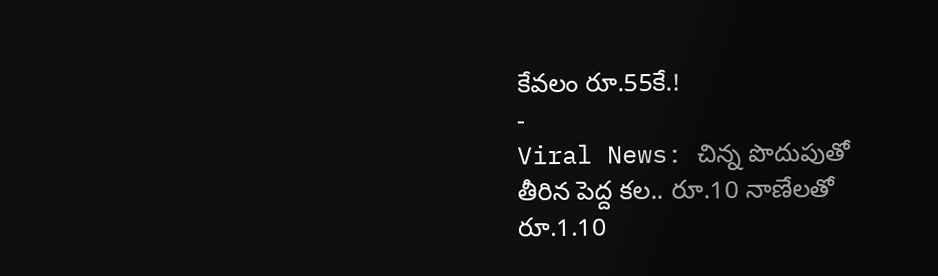కేవలం రూ.55కే.!
-
Viral News: చిన్న పొదుపుతో తీరిన పెద్ద కల.. రూ.10 నాణేలతో రూ.1.10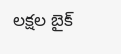లక్షల బైక్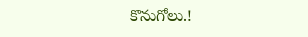కొనుగోలు.!